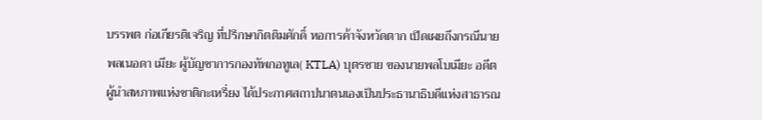บรรพต ก่อเกียรติเจริญ ที่ปรึกษากิตติมศักดิ์ หอการค้าจังหวัดตาก เปิดเผยถึงกรณีนายพลเนอดา เมียะ ผู้บัญชาการกองทัพกอทูเล( KTLA) บุตรชาย ของนายพลโบเมียะ อดีตผู้นำสหภาพแห่งชาติกะเหรี่ยง ได้ประกาศสถาปนาตนเองเป็นประธานาธิบดีแห่งสาธารณ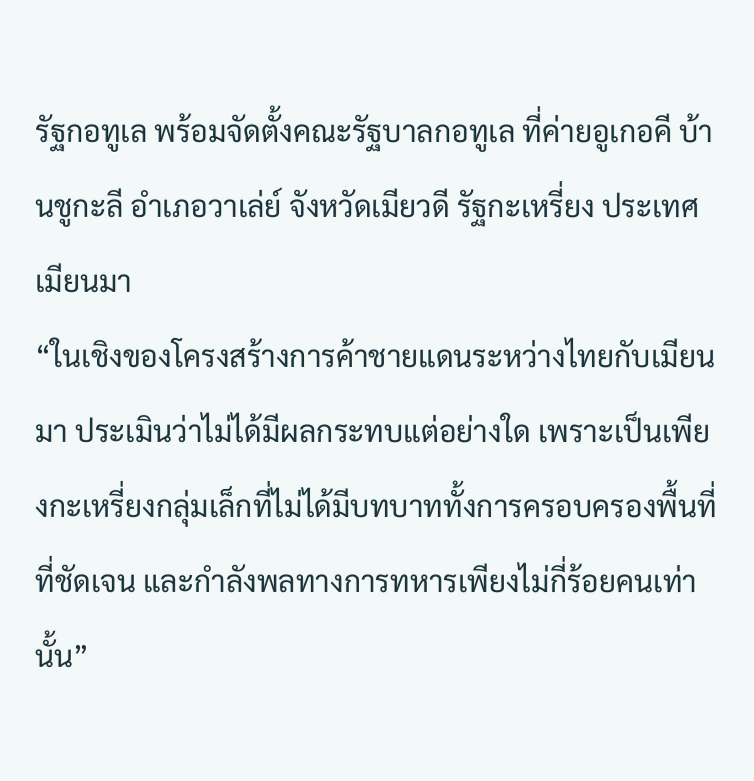รัฐกอทูเล พร้อมจัดตั้งคณะรัฐบาลกอทูเล ที่ค่ายอูเกอคี บ้านชูกะลี อำเภอวาเล่ย์ จังหวัดเมียวดี รัฐกะเหรี่ยง ประเทศเมียนมา
“ในเชิงของโครงสร้างการค้าชายแดนระหว่างไทยกับเมียนมา ประเมินว่าไม่ได้มีผลกระทบแต่อย่างใด เพราะเป็นเพียงกะเหรี่ยงกลุ่มเล็กที่ไม่ได้มีบทบาททั้งการครอบครองพื้นที่ที่ชัดเจน และกำลังพลทางการทหารเพียงไม่กี่ร้อยคนเท่านั้น”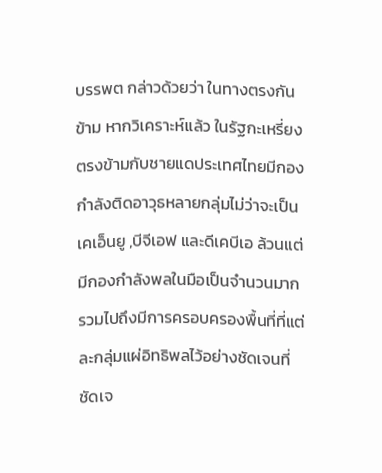บรรพต กล่าวด้วยว่า ในทางตรงกันข้าม หากวิเคราะห์แล้ว ในรัฐกะเหรี่ยง ตรงข้ามกับชายแดประเทศไทยมีกองกำลังติดอาวุธหลายกลุ่มไม่ว่าจะเป็นเคเอ็นยู ,บีจีเอฟ และดีเคบีเอ ล้วนแต่มีกองกำลังพลในมือเป็นจำนวนมาก รวมไปถึงมีการครอบครองพื้นที่ที่แต่ละกลุ่มแผ่อิทธิพลไว้อย่างชัดเจนที่ชัดเจ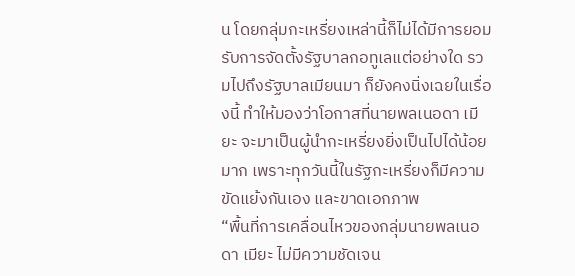น โดยกลุ่มกะเหรี่ยงเหล่านี้ก็ไม่ได้มีการยอมรับการจัดตั้งรัฐบาลกอทูเลแต่อย่างใด รวมไปถึงรัฐบาลเมียนมา ก็ยังคงนิ่งเฉยในเรื่องนี้ ทำให้มองว่าโอกาสที่นายพลเนอดา เมียะ จะมาเป็นผู้นำกะเหรี่ยงยิ่งเป็นไปได้น้อยมาก เพราะทุกวันนี้ในรัฐกะเหรี่ยงก็มีความขัดแย้งกันเอง และขาดเอกภาพ
“พื้นที่การเคลื่อนไหวของกลุ่มนายพลเนอดา เมียะ ไม่มีความชัดเจน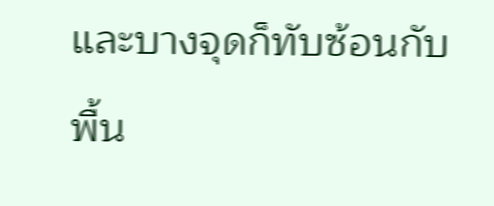และบางจุดก็ทับซ้อนกับพื้น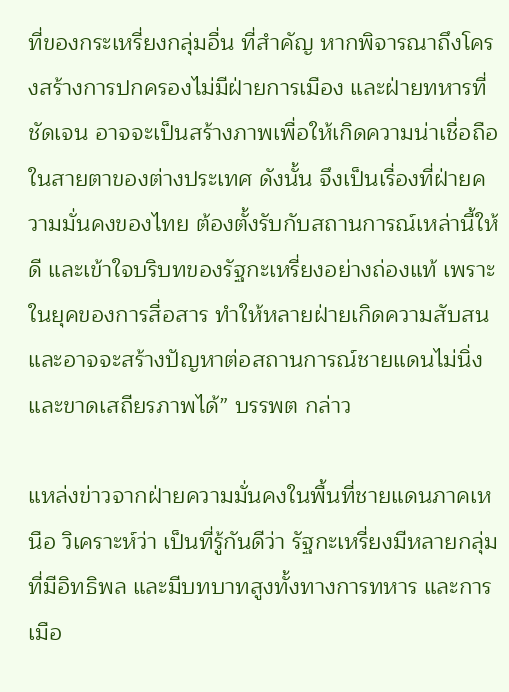ที่ของกระเหรี่ยงกลุ่มอื่น ที่สำคัญ หากพิจารณาถึงโครงสร้างการปกครองไม่มีฝ่ายการเมือง และฝ่ายทหารที่ชัดเจน อาจจะเป็นสร้างภาพเพื่อให้เกิดความน่าเชื่อถือในสายตาของต่างประเทศ ดังนั้น จึงเป็นเรื่องที่ฝ่ายความมั่นคงของไทย ต้องตั้งรับกับสถานการณ์เหล่านี้ให้ดี และเข้าใจบริบทของรัฐกะเหรี่ยงอย่างถ่องแท้ เพราะในยุคของการสื่อสาร ทำให้หลายฝ่ายเกิดความสับสน และอาจจะสร้างปัญหาต่อสถานการณ์ชายแดนไม่นิ่ง และขาดเสถียรภาพได้” บรรพต กล่าว

แหล่งข่าวจากฝ่ายความมั่นคงในพื้นที่ชายแดนภาคเหนือ วิเคราะห์ว่า เป็นที่รู้กันดีว่า รัฐกะเหรี่ยงมีหลายกลุ่มที่มีอิทธิพล และมีบทบาทสูงทั้งทางการทหาร และการเมือ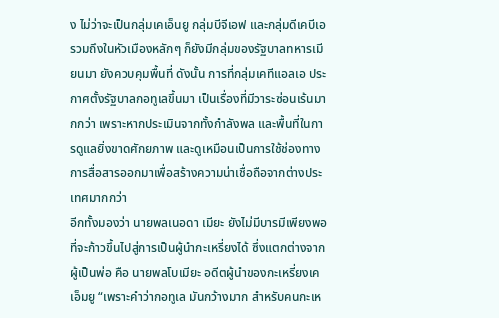ง ไม่ว่าจะเป็นกลุ่มเคเอ็นยู กลุ่มบีจีเอฟ และกลุ่มดีเคบีเอ รวมถึงในหัวเมืองหลักๆ ก็ยังมีกลุ่มของรัฐบาลทหารเมียนมา ยังควบคุมพื้นที่ ดังนั้น การที่กลุ่มเคทีแอลเอ ประกาศตั้งรัฐบาลกอทูเลขึ้นมา เป็นเรื่องที่มีวาระซ่อนเร้นมากกว่า เพราะหากประเมินจากทั้งกำลังพล และพื้นที่ในการดูแลยิ่งขาดศักยภาพ และดูเหมือนเป็นการใช้ช่องทางการสื่อสารออกมาเพื่อสร้างความน่าเชื่อถือจากต่างประเทศมากกว่า
อีกทั้งมองว่า นายพลเนอดา เมียะ ยังไม่มีบารมีเพียงพอที่จะก้าวขึ้นไปสู่การเป็นผู้นำกะเหรี่ยงได้ ซึ่งแตกต่างจากผู้เป็นพ่อ คือ นายพลโบเมียะ อดีตผู้นำของกะเหรี่ยงเคเอ็มยู “เพราะคำว่ากอทูเล มันกว้างมาก สำหรับคนกะเห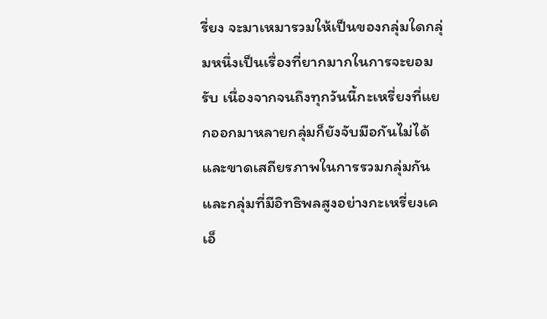รี่ยง จะมาเหมารวมให้เป็นของกลุ่มใดกลุ่มหนึ่งเป็นเรื่องที่ยากมากในการจะยอมรับ เนื่องจากจนถึงทุกวันนี้กะเหรี่ยงที่แยกออกมาหลายกลุ่มก็ยังจับมือกันไม่ได้ และขาดเสถียรภาพในการรวมกลุ่มกัน และกลุ่มที่มีอิทธิพลสูงอย่างกะเหรี่ยงเคเอ็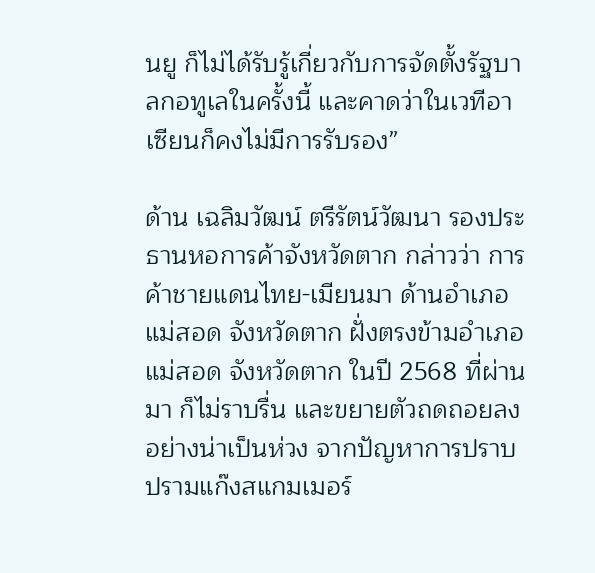นยู ก็ไม่ได้รับรู้เกี่ยวกับการจัดตั้งรัฐบาลกอทูเลในครั้งนี้ และคาดว่าในเวทีอาเซียนก็คงไม่มีการรับรอง”

ด้าน เฉลิมวัฒน์ ตรีรัตน์วัฒนา รองประธานหอการค้าจังหวัดตาก กล่าวว่า การค้าชายแดนไทย-เมียนมา ด้านอำเภอแม่สอด จังหวัดตาก ฝั่งตรงข้ามอำเภอแม่สอด จังหวัดตาก ในปี 2568 ที่ผ่านมา ก็ไม่ราบรื่น และขยายตัวถดถอยลงอย่างน่าเป็นห่วง จากปัญหาการปราบปรามแก๊งสแกมเมอร์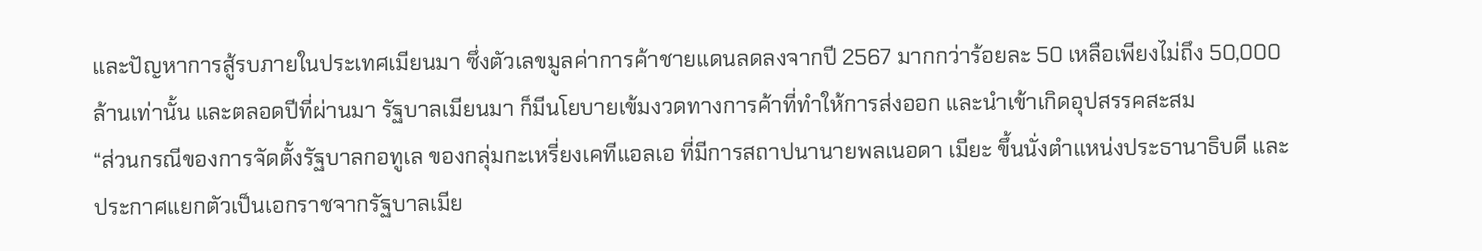และปัญหาการสู้รบภายในประเทศเมียนมา ซึ่งตัวเลขมูลค่าการค้าชายแดนลดลงจากปี 2567 มากกว่าร้อยละ 50 เหลือเพียงไม่ถึง 50,000 ล้านเท่านั้น และตลอดปีที่ผ่านมา รัฐบาลเมียนมา ก็มีนโยบายเข้มงวดทางการค้าที่ทำให้การส่งออก และนำเข้าเกิดอุปสรรคสะสม
“ส่วนกรณีของการจัดตั้งรัฐบาลกอทูเล ของกลุ่มกะเหรี่ยงเคทีแอลเอ ที่มีการสถาปนานายพลเนอดา เมียะ ขึ้นนั่งตำแหน่งประธานาธิบดี และประกาศแยกตัวเป็นเอกราชจากรัฐบาลเมีย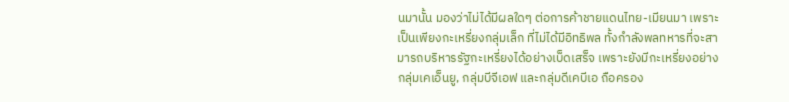นมานั้น มองว่าไม่ได้มีผลใดๆ ต่อการค้าชายแดนไทย-เมียนมา เพราะเป็นเพียงกะเหรี่ยงกลุ่มเล็ก ที่ไม่ได้มีอิทธิพล ทั้งกำลังพลทหารที่จะสามารถบริหารรัฐกะเหรี่ยงได้อย่างเบ็ดเสร็จ เพราะยังมีกะเหรี่ยงอย่างกลุ่มเคเอ็นยู, กลุ่มบีจีเอฟ และกลุ่มดีเคบีเอ ถือครอง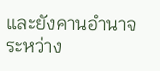และยังคานอำนาจระหว่าง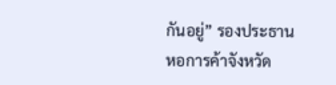กันอยู่” รองประธานหอการค้าจังหวัด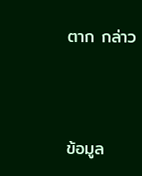ตาก กล่าว



ข้อมูล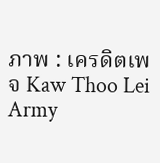ภาพ : เครดิตเพจ Kaw Thoo Lei Army